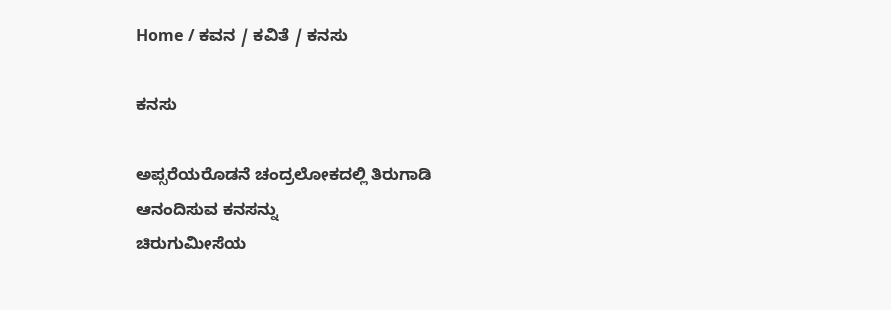Home / ಕವನ / ಕವಿತೆ / ಕನಸು

ಕನಸು

ಅಪ್ಸರೆಯರೊಡನೆ ಚಂದ್ರಲೋಕದಲ್ಲಿ ತಿರುಗಾಡಿ
ಆನಂದಿಸುವ ಕನಸನ್ನು
ಚಿರುಗುಮೀಸೆಯ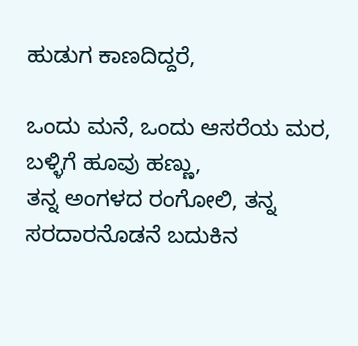ಹುಡುಗ ಕಾಣದಿದ್ದರೆ,

ಒಂದು ಮನೆ, ಒಂದು ಆಸರೆಯ ಮರ, ಬಳ್ಳಿಗೆ ಹೂವು ಹಣ್ಣು,
ತನ್ನ ಅಂಗಳದ ರಂಗೋಲಿ, ತನ್ನ ಸರದಾರನೊಡನೆ ಬದುಕಿನ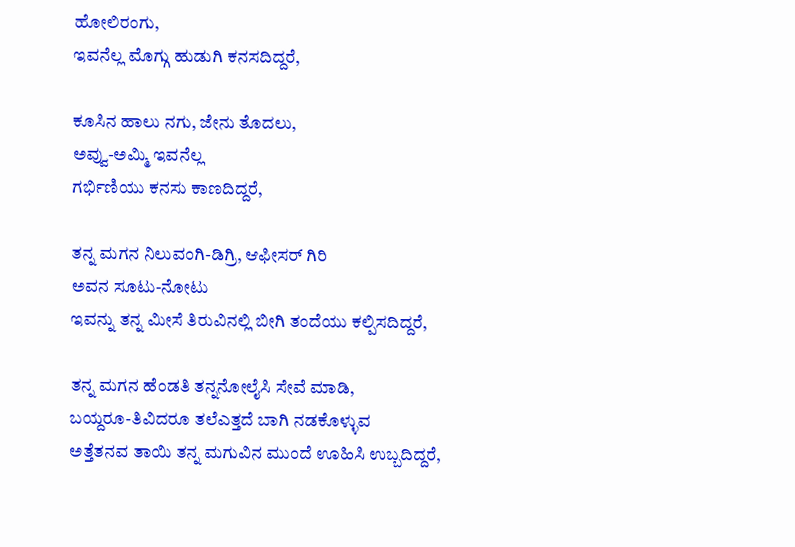ಹೋಲಿರಂಗು,
ಇವನೆಲ್ಲ ಮೊಗ್ಗು ಹುಡುಗಿ ಕನಸದಿದ್ದರೆ,

ಕೂಸಿನ ಹಾಲು ನಗು, ಜೇನು ತೊದಲು,
ಅವ್ವು-ಅಮ್ಮಿ ಇವನೆಲ್ಲ
ಗರ್ಭಿಣಿಯು ಕನಸು ಕಾಣದಿದ್ದರೆ,

ತನ್ನ ಮಗನ ನಿಲುವಂಗಿ-ಡಿಗ್ರಿ, ಆಫೀಸರ್ ಗಿರಿ
ಅವನ ಸೂಟು-ನೋಟು
ಇವನ್ನು ತನ್ನ ಮೀಸೆ ತಿರುವಿನಲ್ಲಿ ಬೀಗಿ ತಂದೆಯು ಕಲ್ಪಿಸದಿದ್ದರೆ,

ತನ್ನ ಮಗನ ಹೆಂಡತಿ ತನ್ನನೋಲೈಸಿ ಸೇವೆ ಮಾಡಿ,
ಬಯ್ದರೂ-ತಿವಿದರೂ ತಲೆ‌ಎತ್ತದೆ ಬಾಗಿ ನಡಕೊಳ್ಳುವ
ಅತ್ತೆತನವ ತಾಯಿ ತನ್ನ ಮಗುವಿನ ಮುಂದೆ ಊಹಿಸಿ ಉಬ್ಬದಿದ್ದರೆ,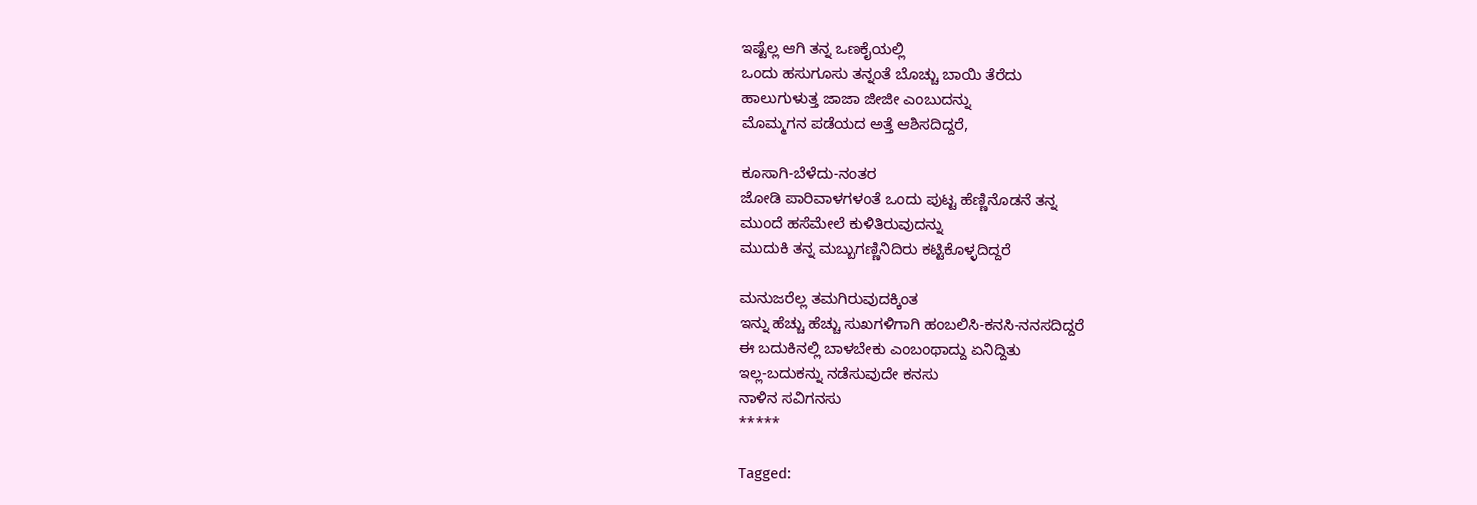ಇಷ್ಟೆಲ್ಲ ಆಗಿ ತನ್ನ ಒಣಕೈಯಲ್ಲಿ
ಒಂದು ಹಸುಗೂಸು ತನ್ನಂತೆ ಬೊಚ್ಚು ಬಾಯಿ ತೆರೆದು
ಹಾಲುಗುಳುತ್ತ ಜಾಜಾ ಜೀಜೀ ಎಂಬುದನ್ನು
ಮೊಮ್ಮಗನ ಪಡೆಯದ ಅತ್ತೆ ಆಶಿಸದಿದ್ದರೆ,

ಕೂಸಾಗಿ-ಬೆಳೆದು-ನಂತರ
ಜೋಡಿ ಪಾರಿವಾಳಗಳಂತೆ ಒಂದು ಪುಟ್ಟ ಹೆಣ್ಣಿನೊಡನೆ ತನ್ನ
ಮುಂದೆ ಹಸೆಮೇಲೆ ಕುಳಿತಿರುವುದನ್ನು
ಮುದುಕಿ ತನ್ನ ಮಬ್ಬುಗಣ್ಣಿನಿದಿರು ಕಟ್ಟಿಕೊಳ್ಳದಿದ್ದರೆ

ಮನುಜರೆಲ್ಲ ತಮಗಿರುವುದಕ್ಕಿಂತ
ಇನ್ನು ಹೆಚ್ಚು ಹೆಚ್ಚು ಸುಖಗಳಿಗಾಗಿ ಹಂಬಲಿಸಿ-ಕನಸಿ-ನನಸದಿದ್ದರೆ
ಈ ಬದುಕಿನಲ್ಲಿ ಬಾಳಬೇಕು ಎಂಬಂಥಾದ್ದು ಏನಿದ್ದಿತು
ಇಲ್ಲ-ಬದುಕನ್ನು ನಡೆಸುವುದೇ ಕನಸು
ನಾಳಿನ ಸವಿಗನಸು
*****

Tagged: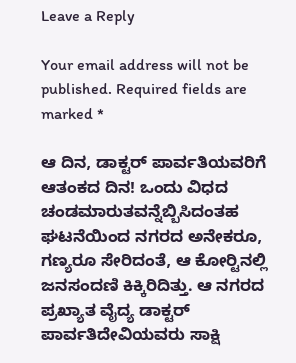Leave a Reply

Your email address will not be published. Required fields are marked *

ಆ ದಿನ, ಡಾಕ್ಟರ್ ಪಾರ್ವತಿಯವರಿಗೆ ಆತಂಕದ ದಿನ! ಒಂದು ವಿಧದ ಚಂಡಮಾರುತವನ್ನೆಬ್ಬಿಸಿದಂತಹ ಘಟನೆಯಿಂದ ನಗರದ ಅನೇಕರೂ, ಗಣ್ಯರೂ ಸೇರಿದಂತೆ, ಆ ಕೋರ್‍ಟಿನಲ್ಲಿ ಜನಸಂದಣಿ ಕಿಕ್ಕಿರಿದಿತ್ತು. ಆ ನಗರದ ಪ್ರಖ್ಯಾತ ವೈದ್ಯ ಡಾಕ್ಟರ್ ಪಾರ್ವತಿದೇವಿಯವರು ಸಾಕ್ಷಿ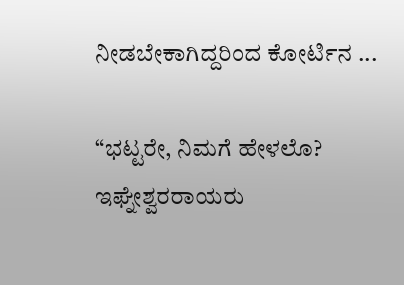ನೀಡಬೇಕಾಗಿದ್ದರಿಂದ ಕೋರ್ಟಿನ ...

“ಭಟ್ಟರೇ, ನಿಮಗೆ ಹೇಳಲೊ? ಇಘ್ನೇಶ್ವರರಾಯರು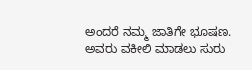ಅಂದರೆ ನಮ್ಮ ಜಾತಿಗೇ ಭೂಷಣ. ಅವರು ವಕೀಲಿ ಮಾಡಲು ಸುರು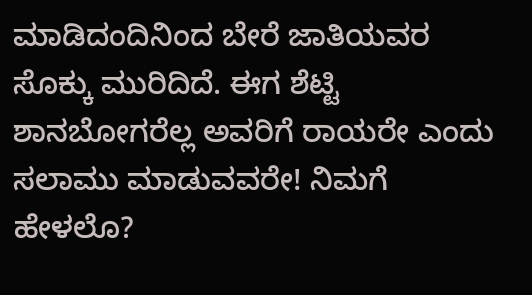ಮಾಡಿದಂದಿನಿಂದ ಬೇರೆ ಜಾತಿಯವರ ಸೊಕ್ಕು ಮುರಿದಿದೆ. ಈಗ ಶೆಟ್ಟಿ ಶಾನಬೋಗರೆಲ್ಲ ಅವರಿಗೆ ರಾಯರೇ ಎಂದು ಸಲಾಮು ಮಾಡುವವರೇ! ನಿಮಗೆ ಹೇಳಲೊ?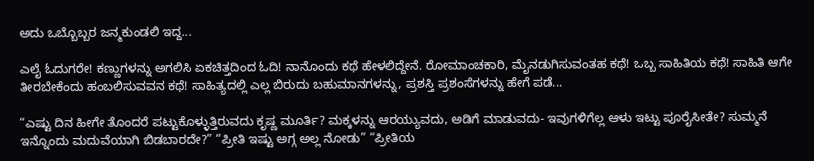ಅದು ಒಬ್ಬೊಬ್ಬರ ಜನ್ಮಕುಂಡಲಿ ಇದ್ದ...

ಎಲೈ ಓದುಗರೇ! ಕಣ್ಣುಗಳನ್ನು ಅಗಲಿಸಿ ಏಕಚಿತ್ತದಿಂದ ಓದಿ! ನಾನೊಂದು ಕಥೆ ಹೇಳಲಿದ್ದೇನೆ. ರೋಮಾಂಚಕಾರಿ, ಮೈನಡುಗಿಸುವಂತಹ ಕಥೆ! ಒಬ್ಬ ಸಾಹಿತಿಯ ಕಥೆ! ಸಾಹಿತಿ ಆಗೇ ತೀರಬೇಕೆಂದು ಹಂಬಲಿಸುವವನ ಕಥೆ! ಸಾಹಿತ್ಯದಲ್ಲಿ ಎಲ್ಲ ಬಿರುದು ಬಹುಮಾನಗಳನ್ನು, ಪ್ರಶಸ್ತಿ ಪ್ರಶಂಸೆಗಳನ್ನು ಹೇಗೆ ಪಡೆ...

“ಎಷ್ಟು ದಿನ ಹೀಗೇ ತೊಂದರೆ ಪಟ್ಟುಕೊಳ್ಳುತ್ತಿರುವದು ಕೃಷ್ಣ ಮೂರ್ತಿ? ಮಕ್ಕಳನ್ನು ಆರಯ್ಯುವದು, ಅಡಿಗೆ ಮಾಡುವದು- ಇವುಗಳಿಗೆಲ್ಲ ಆಳು ಇಟ್ಟು ಪೂರೈಸೀತೇ? ಸುಮ್ಮನೆ ಇನ್ನೊಂದು ಮದುವೆಯಾಗಿ ಬಿಡಬಾರದೇ?” “ಪ್ರೀತಿ ಇಷ್ಟು ಅಗ್ಗ ಅಲ್ಲ ನೋಡು” “ಪ್ರೀತಿಯ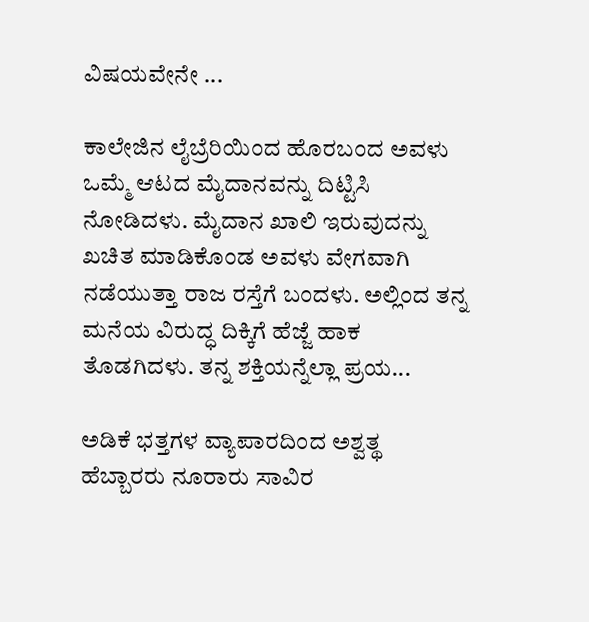ವಿಷಯವೇನೇ ...

ಕಾಲೇಜಿನ ಲೈಬ್ರೆರಿಯಿಂದ ಹೊರಬಂದ ಅವಳು ಒಮ್ಮೆ ಆಟದ ಮೈದಾನವನ್ನು ದಿಟ್ಟಿಸಿ ನೋಡಿದಳು. ಮೈದಾನ ಖಾಲಿ ಇರುವುದನ್ನು ಖಚಿತ ಮಾಡಿಕೊಂಡ ಅವಳು ವೇಗವಾಗಿ ನಡೆಯುತ್ತಾ ರಾಜ ರಸ್ತೆಗೆ ಬಂದಳು. ಅಲ್ಲಿಂದ ತನ್ನ ಮನೆಯ ವಿರುದ್ಧ ದಿಕ್ಕಿಗೆ ಹೆಜ್ಜೆ ಹಾಕ ತೊಡಗಿದಳು. ತನ್ನ ಶಕ್ತಿಯನ್ನೆಲ್ಲಾ ಪ್ರಯ...

ಅಡಿಕೆ ಭತ್ತಗಳ ವ್ಯಾಪಾರದಿಂದ ಅಶ್ವತ್ಥ ಹೆಬ್ಬಾರರು ನೂರಾರು ಸಾವಿರ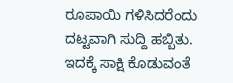ರೂಪಾಯಿ ಗಳಿಸಿದರೆಂದು ದಟ್ಟವಾಗಿ ಸುದ್ದಿ ಹಬ್ಬಿತು. ಇದಕ್ಕೆ ಸಾಕ್ಷಿ ಕೊಡುವಂತೆ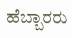ಹೆಬ್ಬಾರರು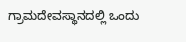ಗ್ರಾಮದೇವಸ್ಥಾನದಲ್ಲಿ ಒಂದು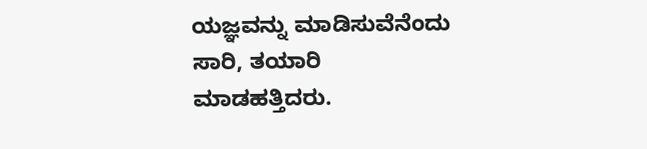ಯಜ್ಞವನ್ನು ಮಾಡಿಸುವೆನೆಂದು ಸಾರಿ, ತಯಾರಿ ಮಾಡಹತ್ತಿದರು.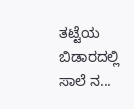ತಟ್ಟೆಯ ಬಿಡಾರದಲ್ಲಿ ಸಾಲೆ ನ...